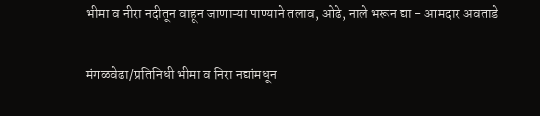भीमा व नीरा नदीतून वाहून जाणाऱ्या पाण्याने तलाव, ओढे, नाले भरून द्या - आमदार अवताडे

मंगळवेढा/प्रतिनिधी भीमा व निरा नद्यांमधून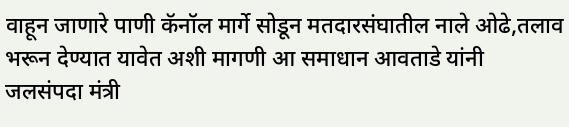वाहून जाणारे पाणी कॅनॉल मार्गे सोडून मतदारसंघातील नाले ओढे,तलाव भरून देण्यात यावेत अशी मागणी आ समाधान आवताडे यांनी जलसंपदा मंत्री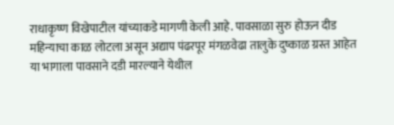राधाकृष्ण विखेपाटील यांच्याकडे मागणी केली आहे. पावसाळा सुरु होऊन दीड महिन्याचा काळ लोटला असून अद्याप पंढरपूर मंगळवेढा तालुके दुष्काळ ग्रस्त आहेत या भागाला पावसाने दडी मारल्याने येथील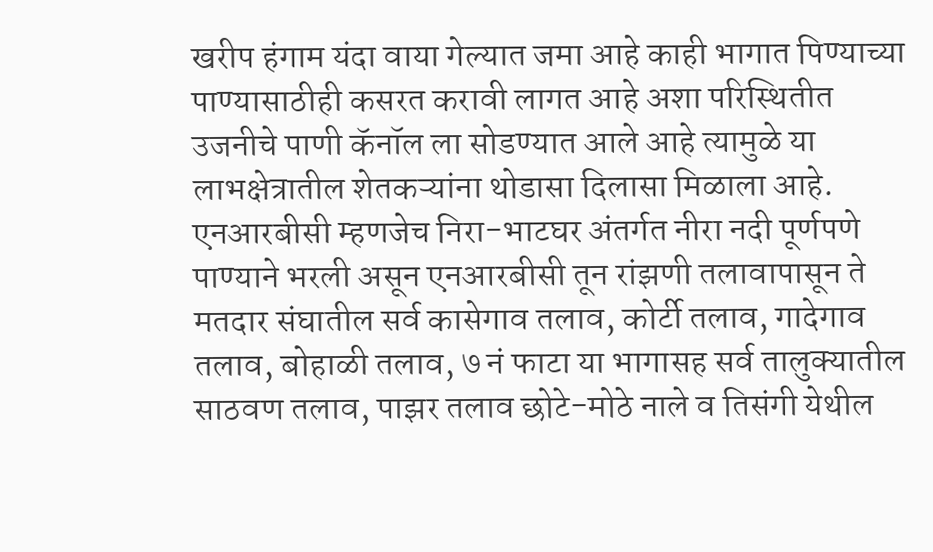खरीप हंगाम यंदा वाया गेल्यात जमा आहे काही भागात पिण्याच्या पाण्यासाठीही कसरत करावी लागत आहे अशा परिस्थितीत उजनीचे पाणी कॅनॉल ला सोडण्यात आले आहे त्यामुळे या लाभक्षेत्रातील शेतकऱ्यांना थोडासा दिलासा मिळाला आहे. एनआरबीसी म्हणजेच निरा-भाटघर अंतर्गत नीरा नदी पूर्णपणे पाण्याने भरली असून एनआरबीसी तून रांझणी तलावापासून ते मतदार संघातील सर्व कासेगाव तलाव, कोर्टी तलाव, गादेगाव तलाव, बोहाळी तलाव, ७ नं फाटा या भागासह सर्व तालुक्यातील साठवण तलाव, पाझर तलाव छोटे-मोठे नाले व तिसंगी येथील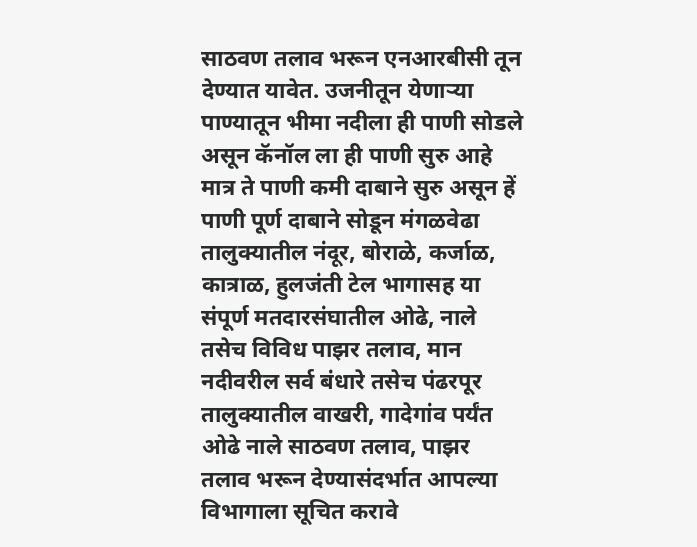साठवण तलाव भरून एनआरबीसी तून देण्यात यावेत. उजनीतून येणाऱ्या पाण्यातून भीमा नदीला ही पाणी सोडले असून कॅनॉल ला ही पाणी सुरु आहे मात्र ते पाणी कमी दाबाने सुरु असून हें पाणी पूर्ण दाबाने सोडून मंगळवेढा तालुक्यातील नंदूर, बोराळे, कर्जाळ, कात्राळ, हुलजंती टेल भागासह या संपूर्ण मतदारसंघातील ओढे, नाले तसेच विविध पाझर तलाव, मान नदीवरील सर्व बंधारे तसेच पंढरपूर तालुक्यातील वाखरी, गादेगांव पर्यंत ओढे नाले साठवण तलाव, पाझर तलाव भरून देण्यासंदर्भात आपल्या विभागाला सूचित करावे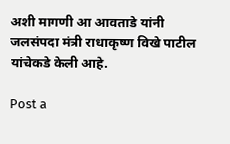अशी मागणी आ आवताडे यांनी जलसंपदा मंत्री राधाकृष्ण विखे पाटील यांचेकडे केली आहे.

Post a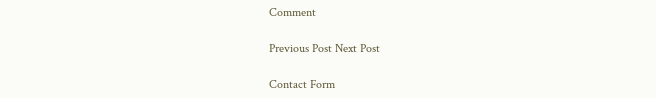Comment

Previous Post Next Post

Contact Form